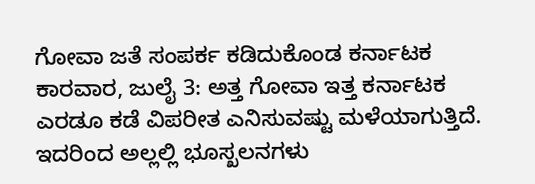ಗೋವಾ ಜತೆ ಸಂಪರ್ಕ ಕಡಿದುಕೊಂಡ ಕರ್ನಾಟಕ
ಕಾರವಾರ, ಜುಲೈ 3: ಅತ್ತ ಗೋವಾ ಇತ್ತ ಕರ್ನಾಟಕ ಎರಡೂ ಕಡೆ ವಿಪರೀತ ಎನಿಸುವಷ್ಟು ಮಳೆಯಾಗುತ್ತಿದೆ. ಇದರಿಂದ ಅಲ್ಲಲ್ಲಿ ಭೂಸ್ಖಲನಗಳು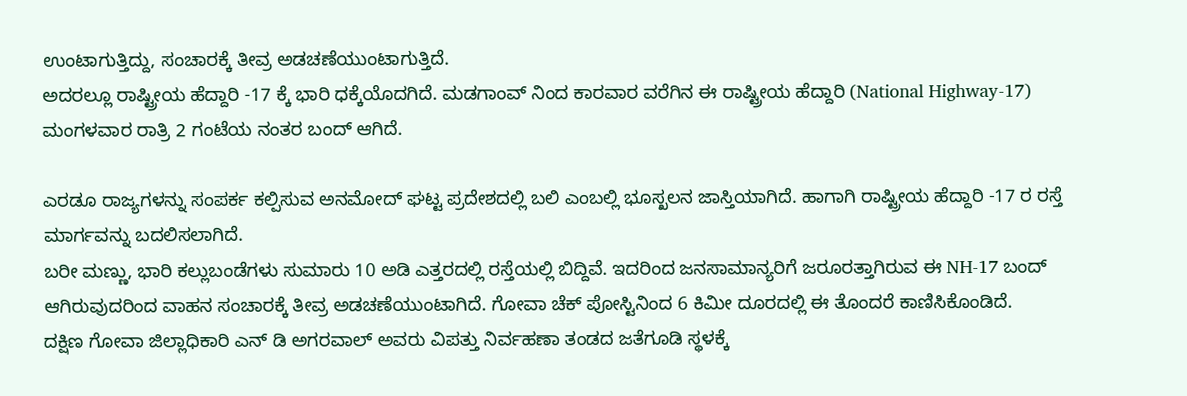ಉಂಟಾಗುತ್ತಿದ್ದು, ಸಂಚಾರಕ್ಕೆ ತೀವ್ರ ಅಡಚಣೆಯುಂಟಾಗುತ್ತಿದೆ.
ಅದರಲ್ಲೂ ರಾಷ್ಟ್ರೀಯ ಹೆದ್ದಾರಿ -17 ಕ್ಕೆ ಭಾರಿ ಧಕ್ಕೆಯೊದಗಿದೆ. ಮಡಗಾಂವ್ ನಿಂದ ಕಾರವಾರ ವರೆಗಿನ ಈ ರಾಷ್ಟ್ರೀಯ ಹೆದ್ದಾರಿ (National Highway-17) ಮಂಗಳವಾರ ರಾತ್ರಿ 2 ಗಂಟೆಯ ನಂತರ ಬಂದ್ ಆಗಿದೆ.

ಎರಡೂ ರಾಜ್ಯಗಳನ್ನು ಸಂಪರ್ಕ ಕಲ್ಪಿಸುವ ಅನಮೋದ್ ಘಟ್ಟ ಪ್ರದೇಶದಲ್ಲಿ ಬಲಿ ಎಂಬಲ್ಲಿ ಭೂಸ್ಖಲನ ಜಾಸ್ತಿಯಾಗಿದೆ. ಹಾಗಾಗಿ ರಾಷ್ಟ್ರೀಯ ಹೆದ್ದಾರಿ -17 ರ ರಸ್ತೆ ಮಾರ್ಗವನ್ನು ಬದಲಿಸಲಾಗಿದೆ.
ಬರೀ ಮಣ್ಣು, ಭಾರಿ ಕಲ್ಲುಬಂಡೆಗಳು ಸುಮಾರು 10 ಅಡಿ ಎತ್ತರದಲ್ಲಿ ರಸ್ತೆಯಲ್ಲಿ ಬಿದ್ದಿವೆ. ಇದರಿಂದ ಜನಸಾಮಾನ್ಯರಿಗೆ ಜರೂರತ್ತಾಗಿರುವ ಈ NH-17 ಬಂದ್ ಆಗಿರುವುದರಿಂದ ವಾಹನ ಸಂಚಾರಕ್ಕೆ ತೀವ್ರ ಅಡಚಣೆಯುಂಟಾಗಿದೆ. ಗೋವಾ ಚೆಕ್ ಪೋಸ್ಟಿನಿಂದ 6 ಕಿಮೀ ದೂರದಲ್ಲಿ ಈ ತೊಂದರೆ ಕಾಣಿಸಿಕೊಂಡಿದೆ.
ದಕ್ಷಿಣ ಗೋವಾ ಜಿಲ್ಲಾಧಿಕಾರಿ ಎನ್ ಡಿ ಅಗರವಾಲ್ ಅವರು ವಿಪತ್ತು ನಿರ್ವಹಣಾ ತಂಡದ ಜತೆಗೂಡಿ ಸ್ಥಳಕ್ಕೆ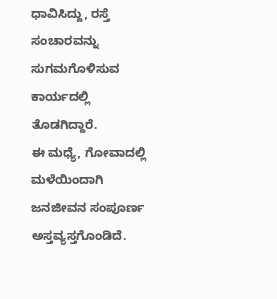ಧಾವಿಸಿದ್ದು, ರಸ್ತೆ ಸಂಚಾರವನ್ನು ಸುಗಮಗೊಳಿಸುವ ಕಾರ್ಯದಲ್ಲಿ ತೊಡಗಿದ್ದಾರೆ.
ಈ ಮಧ್ಯೆ, ಗೋವಾದಲ್ಲಿ ಮಳೆಯಿಂದಾಗಿ ಜನಜೀವನ ಸಂಪೂರ್ಣ ಅಸ್ತವ್ಯಸ್ತಗೊಂಡಿದೆ.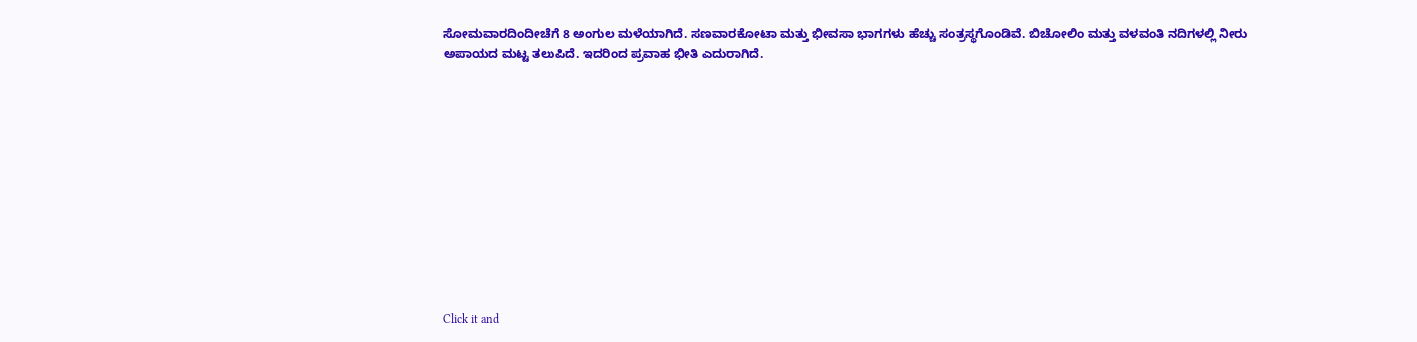ಸೋಮವಾರದಿಂದೀಚೆಗೆ 8 ಅಂಗುಲ ಮಳೆಯಾಗಿದೆ. ಸಣವಾರಕೋಟಾ ಮತ್ತು ಭೀವಸಾ ಭಾಗಗಳು ಹೆಚ್ಚು ಸಂತ್ರಸ್ಥಗೊಂಡಿವೆ. ಬಿಚೋಲಿಂ ಮತ್ತು ವಳವಂತಿ ನದಿಗಳಲ್ಲಿ ನೀರು ಅಪಾಯದ ಮಟ್ಟ ತಲುಪಿದೆ. ಇದರಿಂದ ಪ್ರವಾಹ ಭೀತಿ ಎದುರಾಗಿದೆ.












Click it and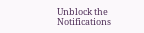Unblock the Notifications